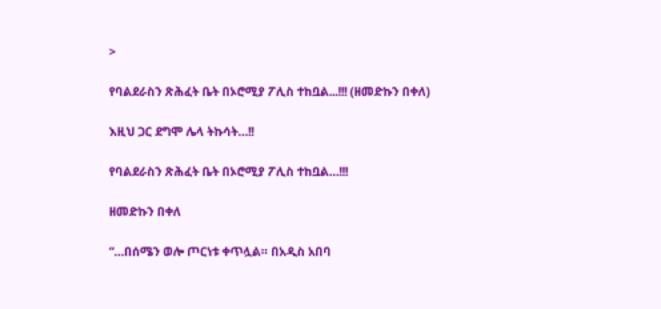>

የባልደራስን ጽሕፈት ቤት በኦሮሚያ ፖሊስ ተከቧል...!!! (ዘመድኩን በቀለ)

እዚህ ጋር ደግሞ ሌላ ትኩሳት…!!

የባልደራስን ጽሕፈት ቤት በኦሮሚያ ፖሊስ ተከቧል…!!!

ዘመድኩን በቀለ

“…በሰሜን ወሎ ጦርነቱ ቀጥሏል። በአዲስ አበባ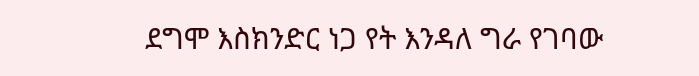ደግሞ እስክንድር ነጋ የት እንዳለ ግራ የገባው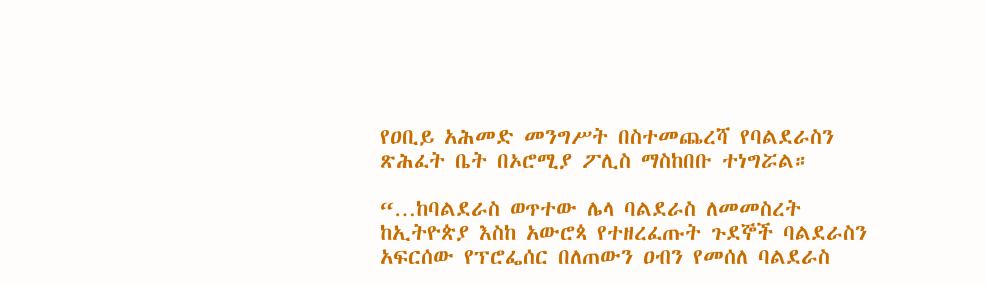የዐቢይ አሕመድ መንግሥት በስተመጨረሻ የባልደራስን ጽሕፈት ቤት በኦሮሚያ ፖሊስ ማስከበቡ ተነግሯል።

“…ከባልደራስ ወጥተው ሌላ ባልደራስ ለመመስረት ከኢትዮጵያ እስከ አውሮጳ የተዘረፈጡት ጉደኞች ባልደራስን አፍርሰው የፕሮፌሰር በለጠውን ዐብን የመሰለ ባልደራስ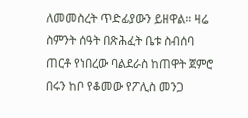ለመመስረት ጥድፊያውን ይዘዋል። ዛሬ ስምንት ሰዓት በጽሕፈት ቤቱ ስብሰባ ጠርቶ የነበረው ባልደራስ ከጠዋት ጀምሮ በሩን ከቦ የቆመው የፖሊስ መንጋ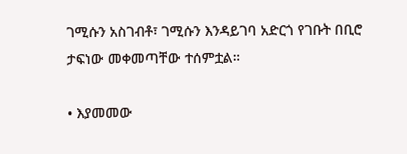ገሚሱን አስገብቶ፣ ገሚሱን እንዳይገባ አድርጎ የገቡት በቢሮ ታፍነው መቀመጣቸው ተሰምቷል።

• እያመመው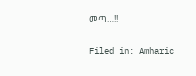መጣ…!!

Filed in: Amharic